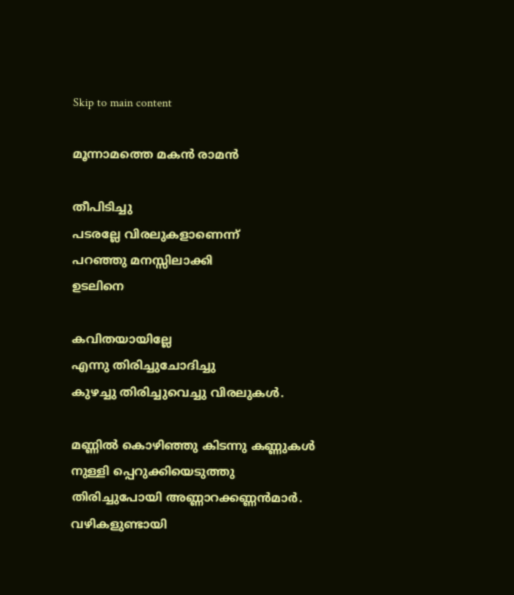Skip to main content

മൂന്നാമത്തെ മകൻ രാമൻ

തീപിടിച്ചു
പടരല്ലേ വിരലുകളാണെന്ന്
പറഞ്ഞു മനസ്സിലാക്കി
ഉടലിനെ

കവിതയായില്ലേ
എന്നു തിരിച്ചുചോദിച്ചു
കുഴച്ചു തിരിച്ചുവെച്ചു വിരലുകൾ.

മണ്ണിൽ കൊഴിഞ്ഞു കിടന്നു കണ്ണുകൾ
നുള്ളി പ്പെറുക്കിയെടുത്തു
തിരിച്ചുപോയി അണ്ണാറക്കണ്ണൻമാർ.
വഴികളുണ്ടായി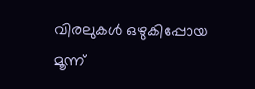വിരലുകൾ ഒഴുകിപ്പോയ
മൂന്ന്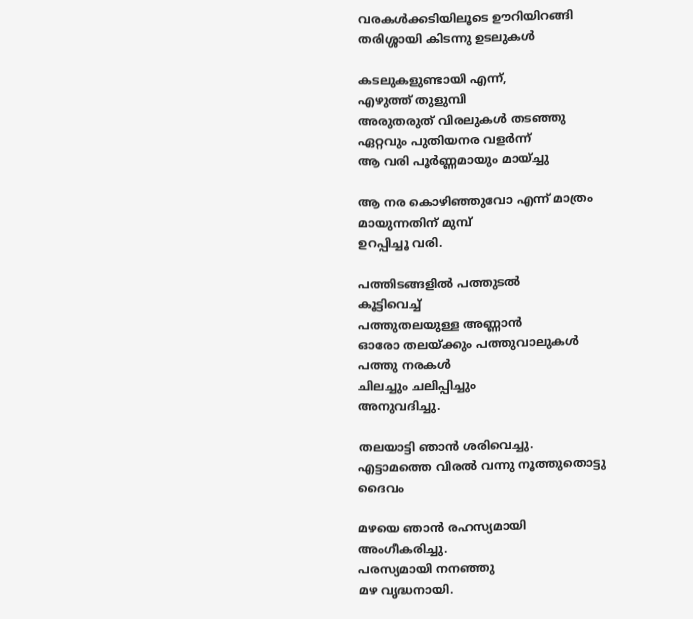വരകൾക്കടിയിലൂടെ ഊറിയിറങ്ങി
തരിശ്ശായി കിടന്നു ഉടലുകൾ

കടലുകളുണ്ടായി എന്ന്,
എഴുത്ത് തുളുമ്പി
അരുതരുത് വിരലുകൾ തടഞ്ഞു
ഏറ്റവും പുതിയനര വളർന്ന്
ആ വരി പൂർണ്ണമായും മായ്ച്ചു

ആ നര കൊഴിഞ്ഞുവോ എന്ന് മാത്രം
മായുന്നതിന് മുമ്പ്
ഉറപ്പിച്ചൂ വരി.

പത്തിടങ്ങളിൽ പത്തുടൽ
കൂട്ടിവെച്ച്
പത്തുതലയുള്ള അണ്ണാൻ
ഓരോ തലയ്ക്കും പത്തുവാലുകൾ
പത്തു നരകൾ
ചിലച്ചും ചലിപ്പിച്ചും
അനുവദിച്ചു.

തലയാട്ടി ഞാൻ ശരിവെച്ചു.
എട്ടാമത്തെ വിരൽ വന്നു നൂത്തുതൊട്ടു ദൈവം

മഴയെ ഞാൻ രഹസ്യമായി
അംഗീകരിച്ചു.
പരസ്യമായി നനഞ്ഞു
മഴ വൃദ്ധനായി.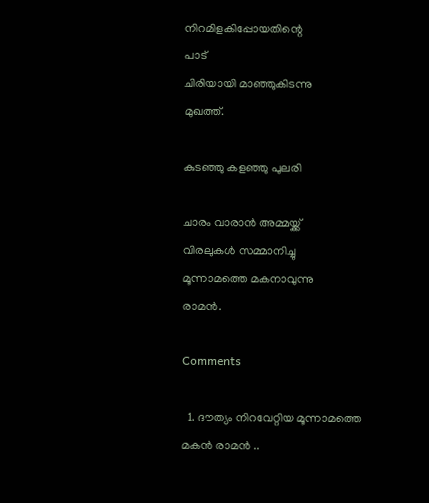നിറമിളകിപ്പോയതിന്റെ
പാട്
ചിരിയായി മാഞ്ഞുകിടന്നു
മുഖത്ത്.

കുടഞ്ഞു കളഞ്ഞു പുലരി

ചാരം വാരാൻ അമ്മയ്ക്ക്
വിരലുകൾ സമ്മാനിച്ചു
മൂന്നാമത്തെ മകനാവുന്നു
രാമൻ.

Comments

  1. ദൗത്യം നിറവേറ്റിയ മൂന്നാമത്തെ മകൻ രാമൻ ..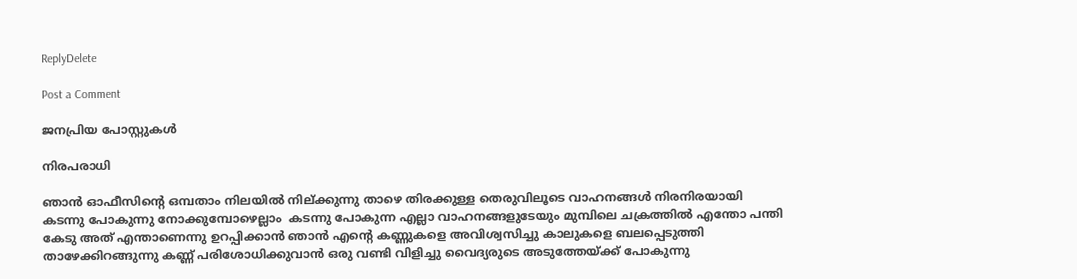ReplyDelete

Post a Comment

ജനപ്രിയ പോസ്റ്റുകൾ

നിരപരാധി

ഞാൻ ഓഫീസിന്റെ ഒമ്പതാം നിലയിൽ നില്ക്കുന്നു താഴെ തിരക്കുള്ള തെരുവിലൂടെ വാഹനങ്ങൾ നിരനിരയായി കടന്നു പോകുന്നു നോക്കുമ്പോഴെല്ലാം  കടന്നു പോകുന്ന എല്ലാ വാഹനങ്ങളുടേയും മുമ്പിലെ ചക്രത്തിൽ എന്തോ പന്തി കേടു അത് എന്താണെന്നു ഉറപ്പിക്കാൻ ഞാൻ എന്റെ കണ്ണുകളെ അവിശ്വസിച്ചു കാലുകളെ ബലപ്പെടുത്തി താഴേക്കിറങ്ങുന്നു കണ്ണ് പരിശോധിക്കുവാൻ ഒരു വണ്ടി വിളിച്ചു വൈദ്യരുടെ അടുത്തേയ്ക്ക് പോകുന്നു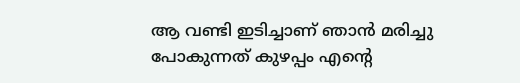ആ വണ്ടി ഇടിച്ചാണ് ഞാൻ മരിച്ചു പോകുന്നത് കുഴപ്പം എന്റെ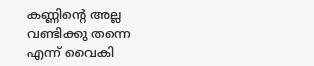കണ്ണിന്റെ അല്ല വണ്ടിക്കു തന്നെ എന്ന് വൈകി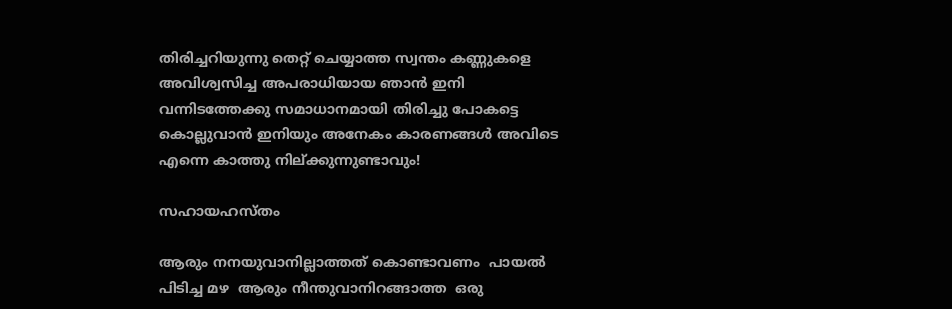തിരിച്ചറിയുന്നു തെറ്റ് ചെയ്യാത്ത സ്വന്തം കണ്ണുകളെ അവിശ്വസിച്ച അപരാധിയായ ഞാൻ ഇനി വന്നിടത്തേക്കു സമാധാനമായി തിരിച്ചു പോകട്ടെ കൊല്ലുവാൻ ഇനിയും അനേകം കാരണങ്ങൾ അവിടെ എന്നെ കാത്തു നില്ക്കുന്നുണ്ടാവും!

സഹായഹസ്തം

ആരും നനയുവാനില്ലാത്തത് കൊണ്ടാവണം  പായൽ പിടിച്ച മഴ  ആരും നീന്തുവാനിറങ്ങാത്ത  ഒരു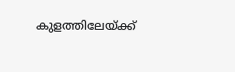കുളത്തിലേയ്ക്ക്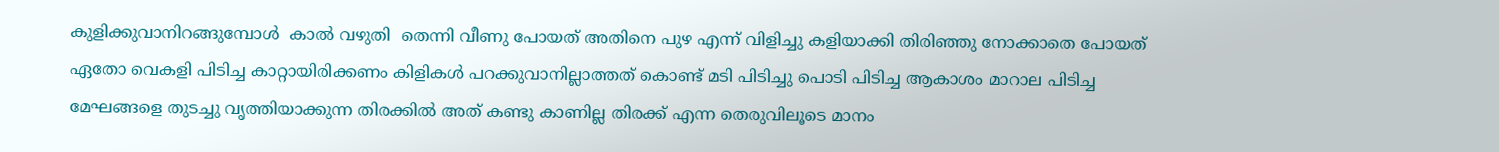കുളിക്കുവാനിറങ്ങുമ്പോൾ  കാൽ വഴുതി  തെന്നി വീണു പോയത് അതിനെ പുഴ എന്ന് വിളിച്ചു കളിയാക്കി തിരിഞ്ഞു നോക്കാതെ പോയത് ഏതോ വെകളി പിടിച്ച കാറ്റായിരിക്കണം കിളികൾ പറക്കുവാനില്ലാത്തത് കൊണ്ട് മടി പിടിച്ചു പൊടി പിടിച്ച ആകാശം മാറാല പിടിച്ച മേഘങ്ങളെ തുടച്ചു വൃത്തിയാക്കുന്ന തിരക്കിൽ അത് കണ്ടു കാണില്ല തിരക്ക് എന്ന തെരുവിലൂടെ മാനം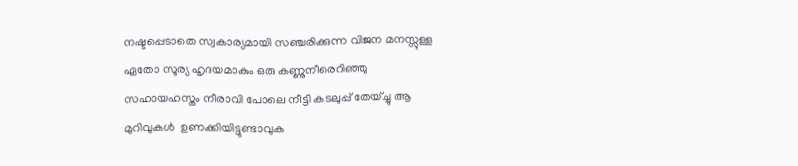നഷ്ടപ്പെടാതെ സ്വകാര്യമായി സഞ്ചരിക്കുന്ന വിജന മനസ്സുള്ള ഏതോ സൂര്യ ഹൃദയമാകും ഒരു കണ്ണുനീരെറിഞ്ഞു സഹായഹസ്തം നീരാവി പോലെ നീട്ടി കടലുപ്പ്‌ തേയ്ച്ചു ആ മുറിവുകൾ  ഉണക്കിയിട്ടുണ്ടാവുക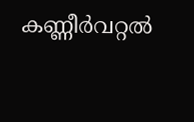കണ്ണീർവറ്റൽ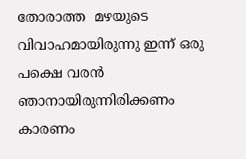തോരാത്ത  മഴയുടെ വിവാഹമായിരുന്നു ഇന്ന് ഒരു പക്ഷെ വരൻ ഞാനായിരുന്നിരിക്കണം കാരണം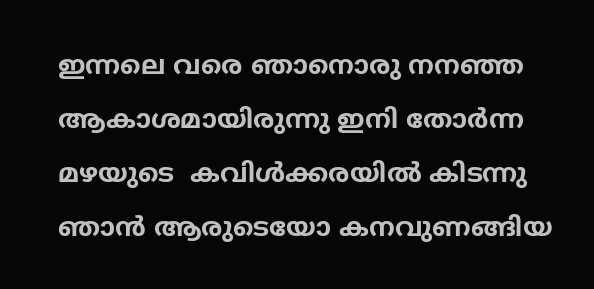ഇന്നലെ വരെ ഞാനൊരു നനഞ്ഞ ആകാശമായിരുന്നു ഇനി തോർന്ന മഴയുടെ  കവിൾക്കരയിൽ കിടന്നു ഞാൻ ആരുടെയോ കനവുണങ്ങിയ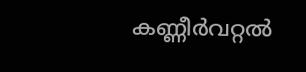കണ്ണീർവറ്റൽ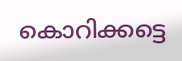കൊറിക്കട്ടെ